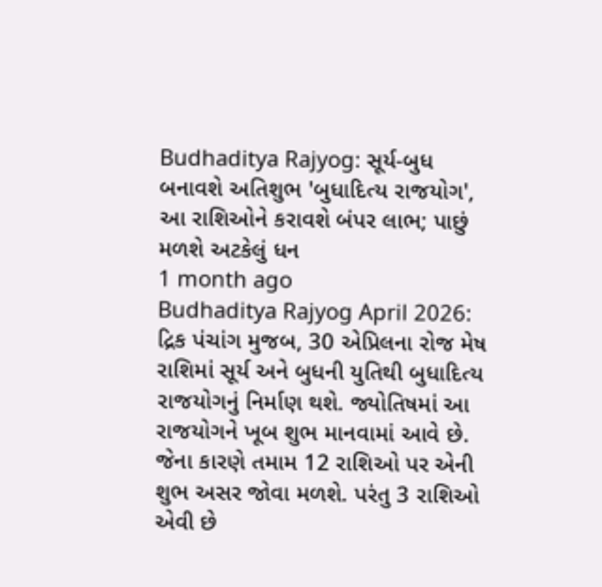Budhaditya Rajyog: સૂર્ય-બુધ બનાવશે અતિશુભ 'બુધાદિત્ય રાજયોગ', આ રાશિઓને કરાવશે બંપર લાભ; પાછું મળશે અટકેલું ધન
1 month ago
Budhaditya Rajyog April 2026: દ્રિક પંચાંગ મુજબ, 30 એપ્રિલના રોજ મેષ રાશિમાં સૂર્ય અને બુધની યુતિથી બુધાદિત્ય રાજયોગનું નિર્માણ થશે. જ્યોતિષમાં આ રાજયોગને ખૂબ શુભ માનવામાં આવે છે. જેના કારણે તમામ 12 રાશિઓ પર એની શુભ અસર જોવા મળશે. પરંતુ 3 રાશિઓ એવી છે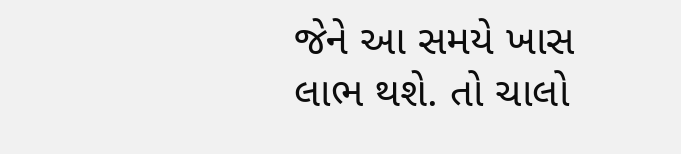જેને આ સમયે ખાસ લાભ થશે. તો ચાલો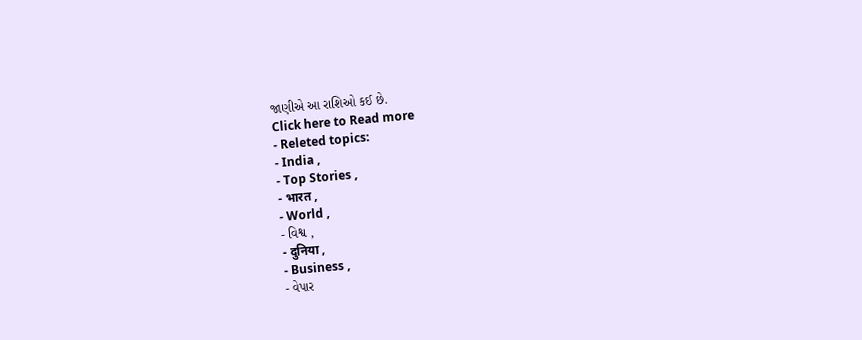જાણીએ આ રાશિઓ કઈ છે.
Click here to Read more
- Releted topics:
- India ,
- Top Stories ,
- भारत ,
- World ,
- વિશ્વ ,
- दुनिया ,
- Business ,
- વેપાર